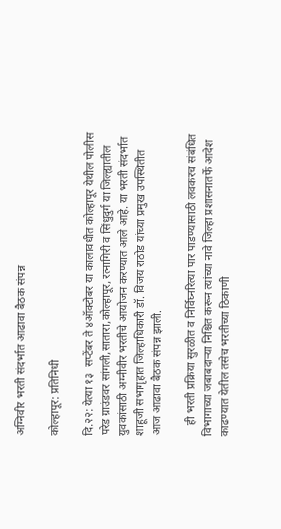अग्निवीर भरती संदर्भात आढावा बैठक संपन्न

कोल्हापूर: प्रतिनिधी

दि.२२: येत्या १३  सप्टेंबर ते ४ऑक्टोबर या कालावधीत कोल्हापूर येथील पोलीस परेड ग्राउंडवर सांगली,सातारा,कोल्हापूर, रत्नागिरी व सिंधुदुर्ग या जिल्ह्यातील युवकांसाठी अग्नीवीर भरतीचे आयोजन करण्यात आले आहे. या भरती संदर्भात शाहूजी सभागृहात जिल्हाधिकारी डॉ. विजय राठोड यांच्या प्रमुख उपस्थितीत आज आढावा बैठक संपन्न झाली.

    ही भरती प्रक्रिया सुरळीत व निर्विघ्नरित्या पार पाडण्यासाठी लवकरच संबंधित विभागाच्या जबाबदाऱ्या निश्चित करून त्यांच्या नावे जिल्हा प्रशासनातर्फे आदेश काढण्यात येतील तसेच भरतीच्या ठिकाणी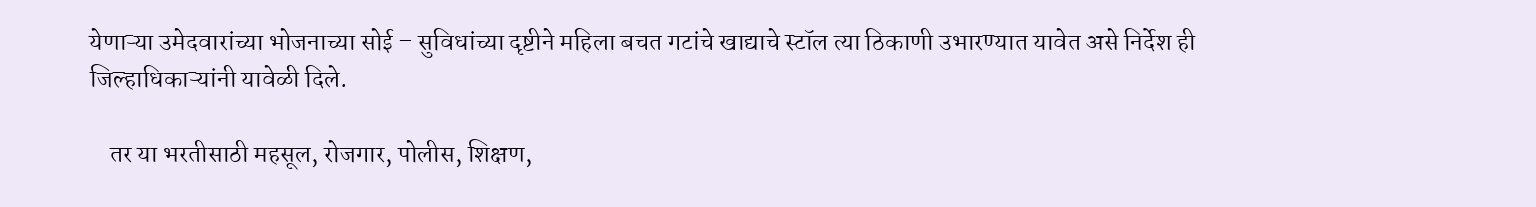येणाऱ्या उमेदवारांच्या भोजनाच्या सोई – सुविधांच्या दृष्टीने महिला बचत गटांचे खाद्याचे स्टॉल त्या ठिकाणी उभारण्यात यावेत असे निर्देश ही जिल्हाधिकाऱ्यांनी यावेळी दिले.

    तर या भरतीसाठी महसूल, रोजगार, पोलीस, शिक्षण,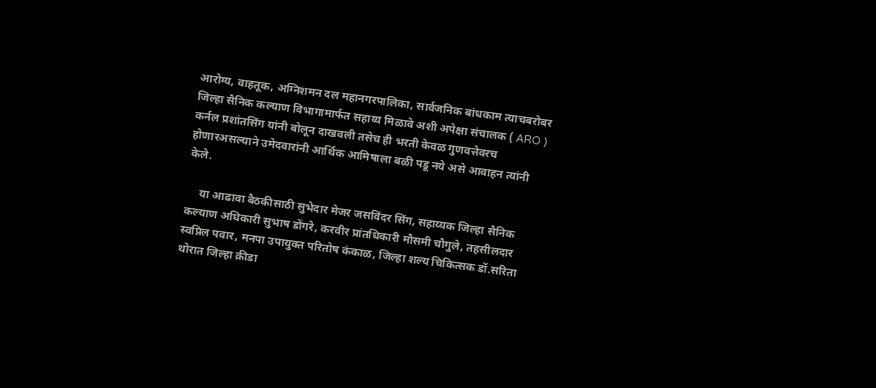आरोग्य, वाहतूक, अग्निशमन दल महानगरपालिका, सार्वजनिक बांधकाम त्याचबरोबर जिल्हा सैनिक कल्याण विभागामार्फत सहाय्य मिळावे अशी अपेक्षा संचालक ( ARO ) कर्नल प्रशांतसिंग यांनी बोलून दाखवली तसेच ही भरती केवळ गुणवत्तेवरच होणारअसल्याने उमेदवारांनी आर्थिक आमिषाला बळी पडू नये असे आवाहन त्यांनी केले.

     या आढावा बैठकीसाठी सुभेदार मेजर जसविंदर सिंग, सहाय्यक जिल्हा सैनिक कल्याण अधिकारी सुभाष डोंगरे, करवीर प्रांतधिकारी मौसमी चौगुले, तहसीलदार स्वप्निल पवार, मनपा उपायुक्त परितोष कंकाळ, जिल्हा शल्य चिकित्सक डॉ.सरिता थोरात जिल्हा क्रीडा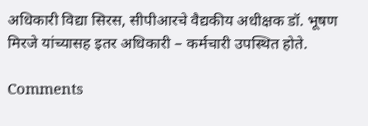अधिकारी विद्या सिरस, सीपीआरचे वैद्यकीय अधीक्षक डॉ. भूषण मिरजे यांच्यासह इतर अधिकारी – कर्मचारी उपस्थित होते.

Comments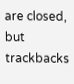are closed, but trackbacks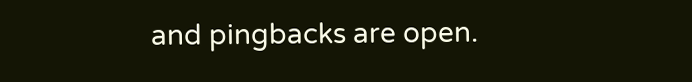and pingbacks are open.